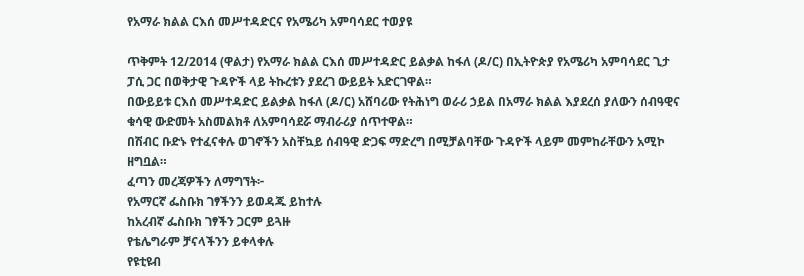የአማራ ክልል ርእሰ መሥተዳድርና የአሜሪካ አምባሳደር ተወያዩ

ጥቅምት 12/2014 (ዋልታ) የአማራ ክልል ርእሰ መሥተዳድር ይልቃል ከፋለ (ዶ/ር) በኢትዮጵያ የአሜሪካ አምባሳደር ጊታ ፓሲ ጋር በወቅታዊ ጉዳዮች ላይ ትኩረቱን ያደረገ ውይይት አድርገዋል።
በውይይቱ ርእሰ መሥተዳድር ይልቃል ከፋለ (ዶ/ር) አሸባሪው የትሕነግ ወራሪ ኃይል በአማራ ክልል እያደረሰ ያለውን ሰብዓዊና ቁሳዊ ውድመት አስመልክቶ ለአምባሳደሯ ማብራሪያ ሰጥተዋል።
በሽብር ቡድኑ የተፈናቀሉ ወገኖችን አስቸኳይ ሰብዓዊ ድጋፍ ማድረግ በሚቻልባቸው ጉዳዮች ላይም መምከራቸውን አሚኮ ዘግቧል።
ፈጣን መረጃዎችን ለማግኘት፦
የአማርኛ ፌስቡክ ገፃችንን ይወዳጁ ይከተሉ
ከአረብኛ ፌስቡክ ገፃችን ጋርም ይጓዙ
የቴሌግራም ቻናላችንን ይቀላቀሉ
የዩቲዩብ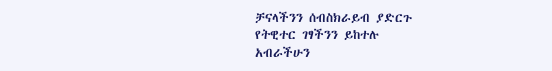ቻናላችንን ሰብስክራይብ ያድርጉ
የትዊተር ገፃችንን ይከተሉ
አብራችሁን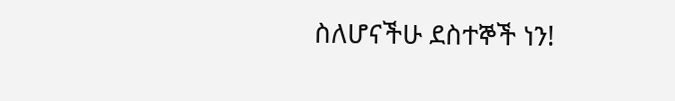ስለሆናችሁ ደስተኞች ነን!